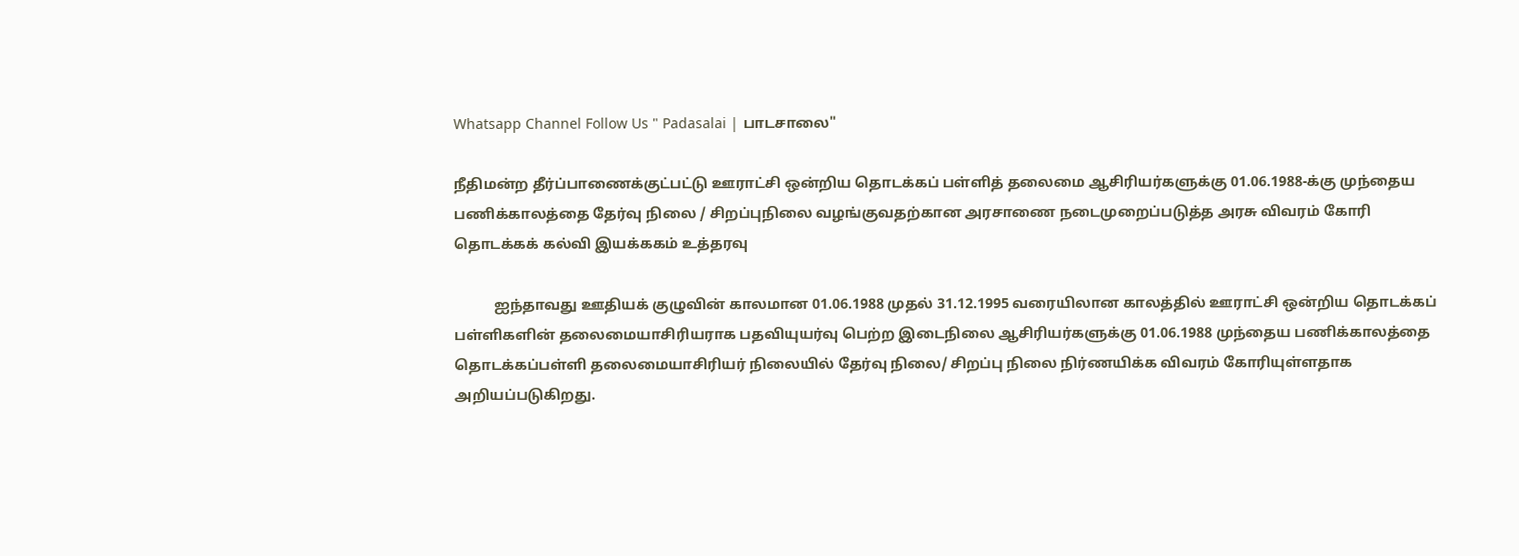Whatsapp Channel Follow Us " Padasalai | பாடசாலை"

நீதிமன்ற தீர்ப்பாணைக்குட்பட்டு ஊராட்சி ஒன்றிய தொடக்கப் பள்ளித் தலைமை ஆசிரியர்களுக்கு 01.06.1988-க்கு முந்தைய பணிக்காலத்தை தேர்வு நிலை / சிறப்புநிலை வழங்குவதற்கான அரசாணை நடைமுறைப்படுத்த அரசு விவரம் கோரி தொடக்கக் கல்வி இயக்ககம் உத்தரவு

           ஐந்தாவது ஊதியக் குழுவின் காலமான 01.06.1988 முதல் 31.12.1995 வரையிலான காலத்தில் ஊராட்சி ஒன்றிய தொடக்கப் பள்ளிகளின் தலைமையாசிரியராக பதவியுயர்வு பெற்ற இடைநிலை ஆசிரியர்களுக்கு 01.06.1988 முந்தைய பணிக்காலத்தை தொடக்கப்பள்ளி தலைமையாசிரியர் நிலையில் தேர்வு நிலை/ சிறப்பு நிலை நிர்ணயிக்க விவரம் கோரியுள்ளதாக அறியப்படுகிறது.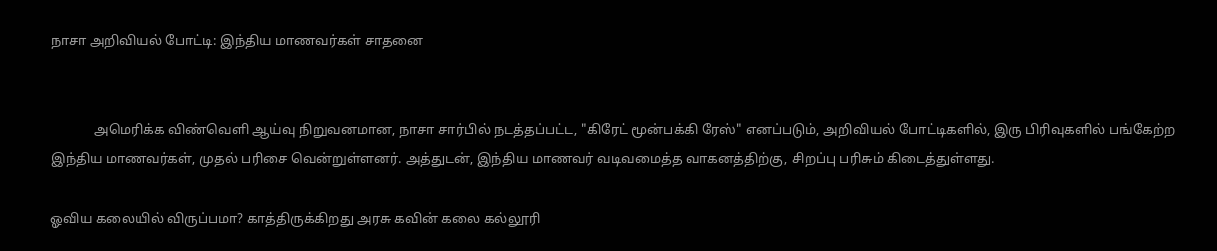நாசா அறிவியல் போட்டி: இந்திய மாணவர்கள் சாதனை


             அமெரிக்க விண்வெளி ஆய்வு நிறுவனமான, நாசா சார்பில் நடத்தப்பட்ட, "கிரேட் மூன்பக்கி ரேஸ்" எனப்படும், அறிவியல் போட்டிகளில், இரு பிரிவுகளில் பங்கேற்ற இந்திய மாணவர்கள், முதல் பரிசை வென்றுள்ளனர். அத்துடன், இந்திய மாணவர் வடிவமைத்த வாகனத்திற்கு, சிறப்பு பரிசும் கிடைத்துள்ளது.

ஓவிய கலையில் விருப்பமா? காத்திருக்கிறது அரசு கவின் கலை கல்லூரி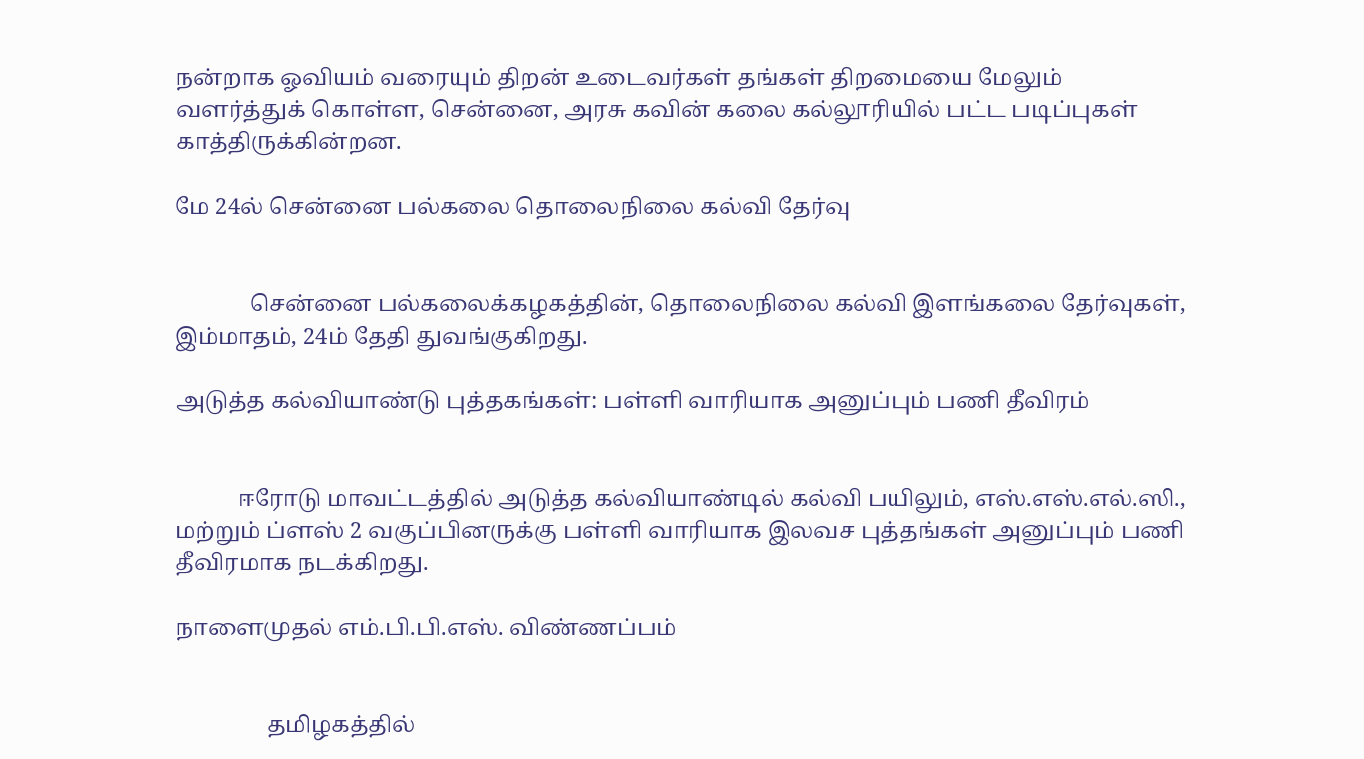நன்றாக ஓவியம் வரையும் திறன் உடைவர்கள் தங்கள் திறமையை மேலும் வளர்த்துக் கொள்ள, சென்னை, அரசு கவின் கலை கல்லூரியில் பட்ட படிப்புகள் காத்திருக்கின்றன.

மே 24ல் சென்னை பல்கலை தொலைநிலை கல்வி தேர்வு


             சென்னை பல்கலைக்கழகத்தின், தொலைநிலை கல்வி இளங்கலை தேர்வுகள், இம்மாதம், 24ம் தேதி துவங்குகிறது.

அடுத்த கல்வியாண்டு புத்தகங்கள்: பள்ளி வாரியாக அனுப்பும் பணி தீவிரம்


           ஈரோடு மாவட்டத்தில் அடுத்த கல்வியாண்டில் கல்வி பயிலும், எஸ்.எஸ்.எல்.ஸி., மற்றும் ப்ளஸ் 2 வகுப்பினருக்கு பள்ளி வாரியாக இலவச புத்தங்கள் அனுப்பும் பணி தீவிரமாக நடக்கிறது.

நாளைமுதல் எம்.பி.பி.எஸ். விண்ணப்பம்


                தமிழகத்தில்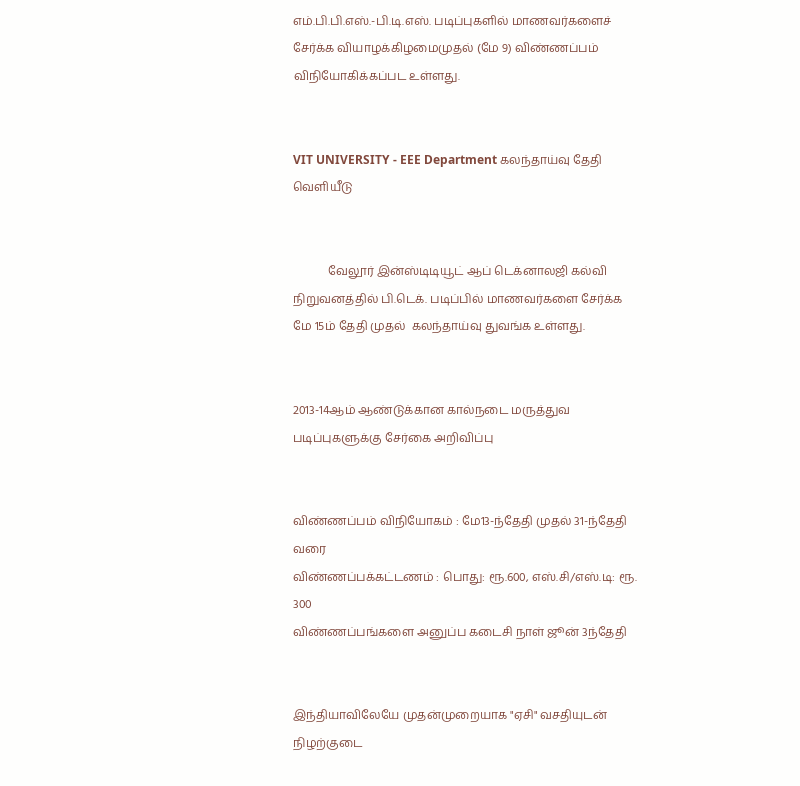எம்.பி.பி.எஸ்.-பி.டி.எஸ். படிப்புகளில் மாணவர்களைச் சேர்க்க வியாழக்கிழமைமுதல் (மே 9) விண்ணப்பம் விநியோகிக்கப்பட உள்ளது.


VIT UNIVERSITY - EEE Department கலந்தாய்வு தேதி வெளியீடு


            வேலூர் இன்ஸ்டிடியூட் ஆப் டெக்னாலஜி கல்வி நிறுவனத்தில் பி.டெக். படிப்பில் மாணவர்களை சேர்க்க மே 15ம் தேதி முதல்  கலந்தாய்வு துவங்க உள்ளது.


2013-14ஆம் ஆண்டுக்கான கால்நடை மருத்துவ படிப்புகளுக்கு சேர்கை அறிவிப்பு


விண்ணப்பம் விநியோகம் : மே13-ந்தேதி முதல் 31-ந்தேதி வரை
விண்ணப்பக்கட்டணம் : பொது: ரூ.600, எஸ்.சி/எஸ்.டி: ரூ. 300
விண்ணப்பங்களை அனுப்ப கடைசி நாள் ஜூன் 3ந்தேதி


இந்தியாவிலேயே முதன்முறையாக "ஏசி" வசதியுடன் நிழற்குடை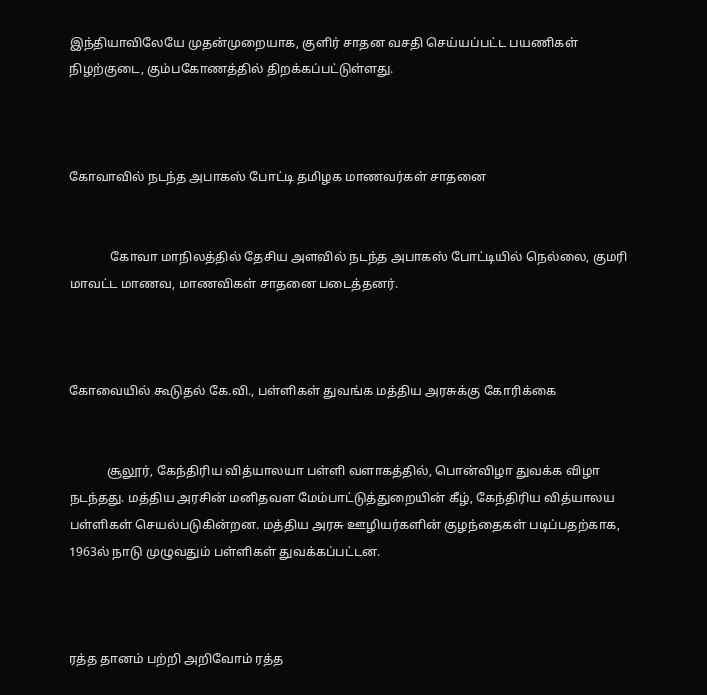இந்தியாவிலேயே முதன்முறையாக, குளிர் சாதன வசதி செய்யப்பட்ட பயணிகள் நிழற்குடை, கும்பகோணத்தில் திறக்கப்பட்டுள்ளது.



கோவாவில் நடந்த அபாகஸ் போட்டி தமிழக மாணவர்கள் சாதனை


             கோவா மாநிலத்தில் தேசிய அளவில் நடந்த அபாகஸ் போட்டியில் நெல்லை, குமரி மாவட்ட மாணவ, மாணவிகள் சாதனை படைத்தனர்.



கோவையில் கூடுதல் கே.வி., பள்ளிகள் துவங்க மத்திய அரசுக்கு கோரிக்கை


            சூலூர், கேந்திரிய வித்யாலயா பள்ளி வளாகத்தில், பொன்விழா துவக்க விழா நடந்தது. மத்திய அரசின் மனிதவள மேம்பாட்டுத்துறையின் கீழ், கேந்திரிய வித்யாலய பள்ளிகள் செயல்படுகின்றன. மத்திய அரசு ஊழியர்களின் குழந்தைகள் படிப்பதற்காக, 1963ல் நாடு முழுவதும் பள்ளிகள் துவக்கப்பட்டன.



ரத்த தானம் பற்றி அறிவோம் ரத்த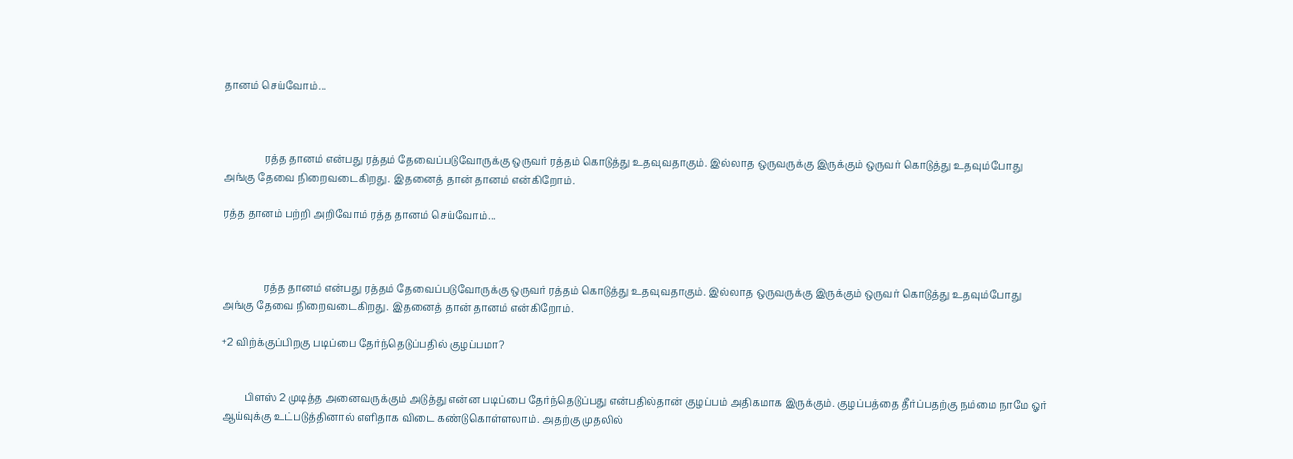தானம் செய்வோம்...



                ரத்த தானம் என்பது ரத்தம் தேவைப்படுவோருக்கு ஒருவர் ரத்தம் கொடுத்து உதவுவதாகும். இல்லாத ஒருவருக்கு இருக்கும் ஒருவர் கொடுத்து உதவும்போது அங்கு தேவை நிறைவடைகிறது. இதனைத் தான் தானம் என்கிறோம்.

ரத்த தானம் பற்றி அறிவோம் ரத்த தானம் செய்வோம்...



                ரத்த தானம் என்பது ரத்தம் தேவைப்படுவோருக்கு ஒருவர் ரத்தம் கொடுத்து உதவுவதாகும். இல்லாத ஒருவருக்கு இருக்கும் ஒருவர் கொடுத்து உதவும்போது அங்கு தேவை நிறைவடைகிறது. இதனைத் தான் தானம் என்கிறோம்.

+2 விற்க்குப்பிறகு படிப்பை தேர்ந்தெடுப்பதில் குழப்பமா?


         பிளஸ் 2 முடித்த அனைவருக்கும் அடுத்து என்ன படிப்பை தேர்ந்தெடுப்பது என்பதில்தான் குழப்பம் அதிகமாக இருக்கும். குழப்பத்தை தீர்ப்பதற்கு நம்மை நாமே ஓர் ஆய்வுக்கு உட்படுத்தினால் எளிதாக விடை கண்டுகொள்ளலாம். அதற்கு முதலில்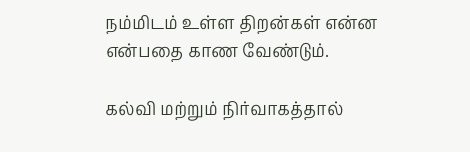நம்மிடம் உள்ள திறன்கள் என்ன என்பதை காண வேண்டும்.

கல்வி மற்றும் நிர்வாகத்தால்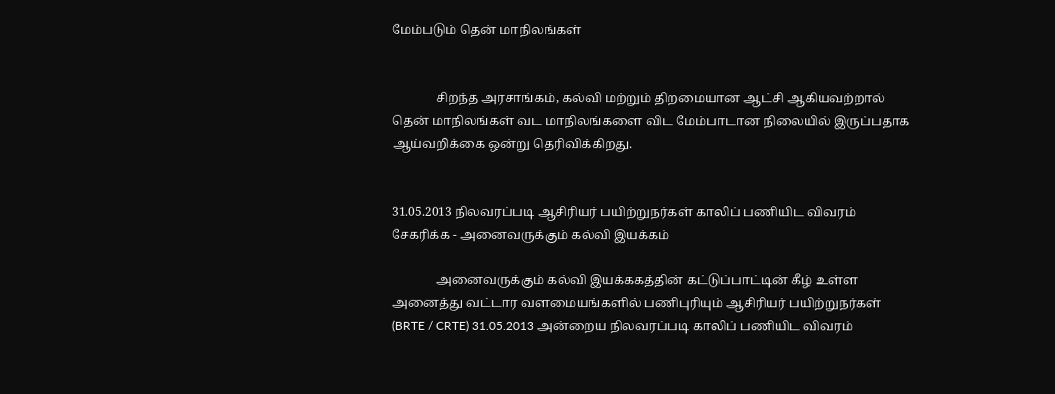மேம்படும் தென் மாநிலங்கள்


              சிறந்த அரசாங்கம், கல்வி மற்றும் திறமையான ஆட்சி ஆகியவற்றால் தென் மாநிலங்கள் வட மாநிலங்களை விட மேம்பாடான நிலையில் இருப்பதாக ஆய்வறிக்கை ஒன்று தெரிவிக்கிறது.


31.05.2013 நிலவரப்படி ஆசிரியர் பயிற்றுநர்கள் காலிப் பணியிட விவரம் சேகரிக்க - அனைவருக்கும் கல்வி இயக்கம்

              அனைவருக்கும் கல்வி இயக்ககத்தின் கட்டுப்பாட்டின் கீழ் உள்ள அனைத்து வட்டார வளமையங்களில் பணிபுரியும் ஆசிரியர் பயிற்றுநர்கள் (BRTE / CRTE) 31.05.2013 அன்றைய நிலவரப்படி காலிப் பணியிட விவரம்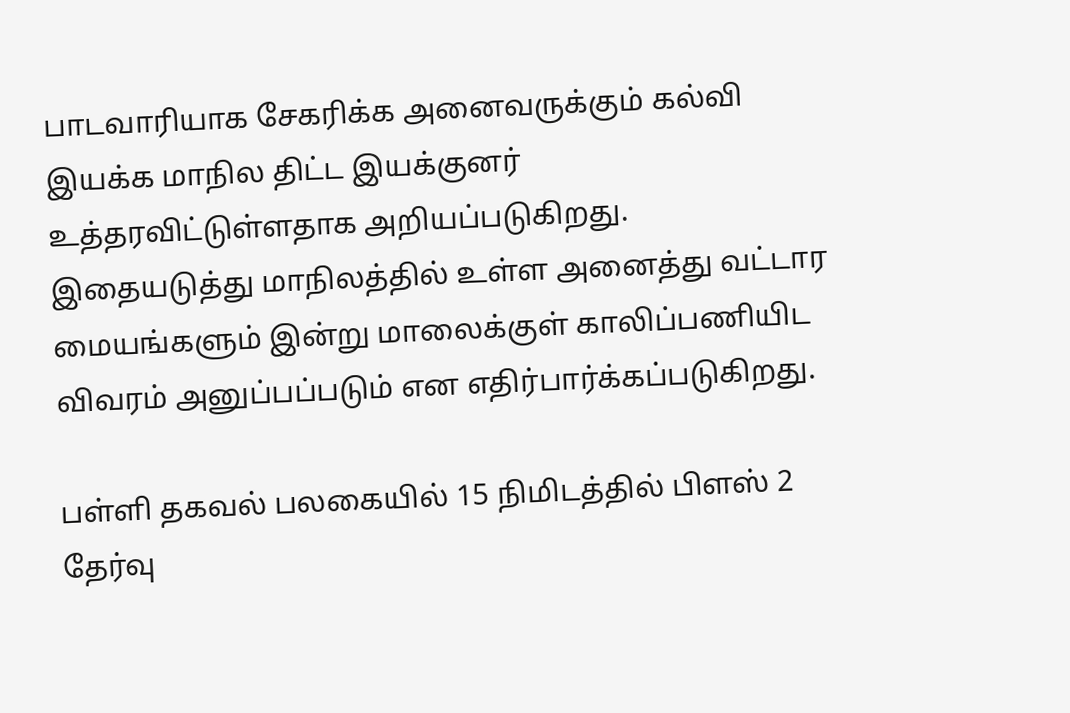பாடவாரியாக சேகரிக்க அனைவருக்கும் கல்வி இயக்க மாநில திட்ட இயக்குனர் உத்தரவிட்டுள்ளதாக அறியப்படுகிறது. இதையடுத்து மாநிலத்தில் உள்ள அனைத்து வட்டார மையங்களும் இன்று மாலைக்குள் காலிப்பணியிட விவரம் அனுப்பப்படும் என எதிர்பார்க்கப்படுகிறது.

பள்ளி தகவல் பலகையில் 15 நிமிடத்தில் பிளஸ் 2 தேர்வு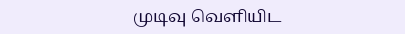முடிவு வெளியிட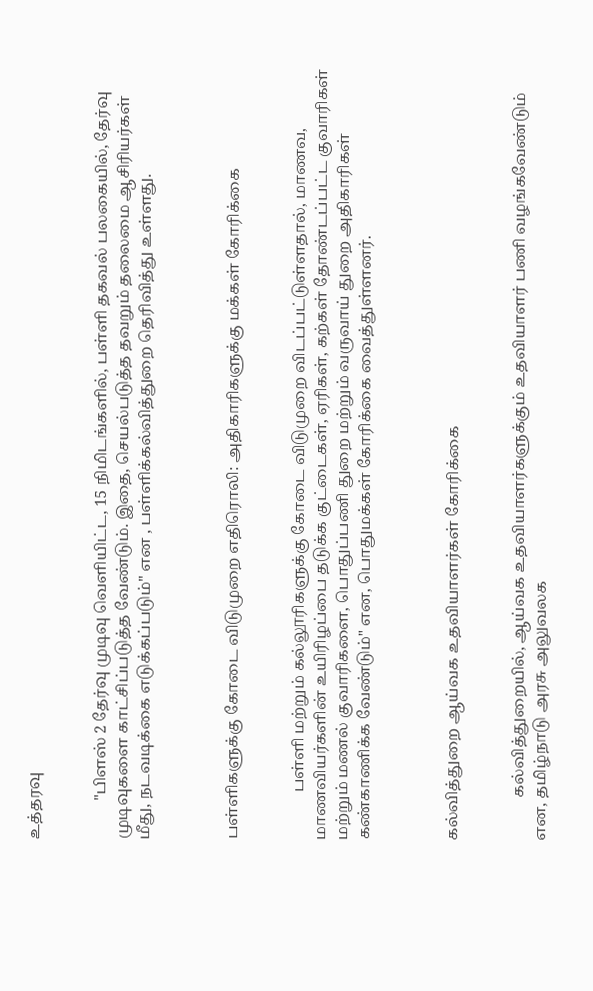உத்தரவு


          "பிளஸ் 2 தேர்வு முடிவு வெளியிட்ட, 15 நிமிடங்களில், பள்ளி தகவல் பலகையில், தேர்வு முடிவுகளை காட்சிப்படுத்த வேண்டும். இதை, செயல்படுத்த தவறும் தலைமை ஆசிரியர்கள் மீது, நடவடிக்கை எடுக்கப்படும்" என , பள்ளிக்கல்வித்துறை தெரிவித்து உள்ளது.



பள்ளிகளுக்கு கோடை விடுமுறை எதிரொலி: அதிகாரிகளுக்கு மக்கள் கோரிக்கை


            பள்ளி மற்றும் கல்லூரிகளுக்கு கோடை விடுமுறை விடப்பட்டுள்ளதால், மாணவ, மாணவியர்களின் உயிரிழப்பை தடுக்க குட்டைகள், ஏரிகள், கற்கள் தோண்டப்பட்ட குவாரிகள் மற்றும் மணல் குவாரிகளை, பொதுப்பணி துறை மற்றும் வருவாய் துறை அதிகாரிகள் கண்காணிக்க வேண்டும்" என, பொதுமக்கள் கோரிக்கை வைத்துள்ளனர்.



கல்வித்துறை ஆய்வக உதவியாளர்கள் கோரிக்கை


           கல்வித்துறையில், ஆய்வக உதவியாளர்களுக்கும் உதவியாளர் பணி வழங்கவேண்டும் என, தமிழ்நாடு அரசு அலுவலக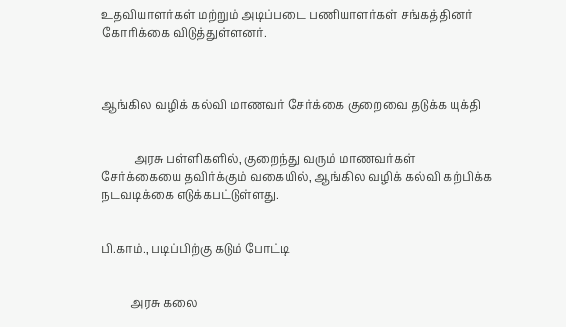உதவியாளர்கள் மற்றும் அடிப்படை பணியாளர்கள் சங்கத்தினர் கோரிக்கை விடுத்துள்ளனர்.



ஆங்கில வழிக் கல்வி மாணவர் சேர்க்கை குறைவை தடுக்க யுக்தி


           அரசு பள்ளிகளில், குறைந்து வரும் மாணவர்கள் சேர்க்கையை தவிர்க்கும் வகையில், ஆங்கில வழிக் கல்வி கற்பிக்க நடவடிக்கை எடுக்கபட்டுள்ளது.


பி.காம்., படிப்பிற்கு கடும் போட்டி


          அரசு கலை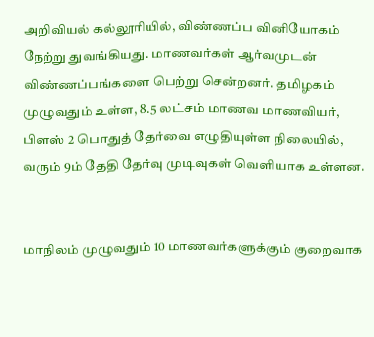அறிவியல் கல்லூரியில், விண்ணப்ப வினியோகம் நேற்று துவங்கியது. மாணவர்கள் ஆர்வமுடன் விண்ணப்பங்களை பெற்று சென்றனர். தமிழகம் முழுவதும் உள்ள, 8.5 லட்சம் மாணவ மாணவியர், பிளஸ் 2 பொதுத் தேர்வை எழுதியுள்ள நிலையில், வரும் 9ம் தேதி தேர்வு முடிவுகள் வெளியாக உள்ளன.


மாநிலம் முழுவதும் 10 மாணவர்களுக்கும் குறைவாக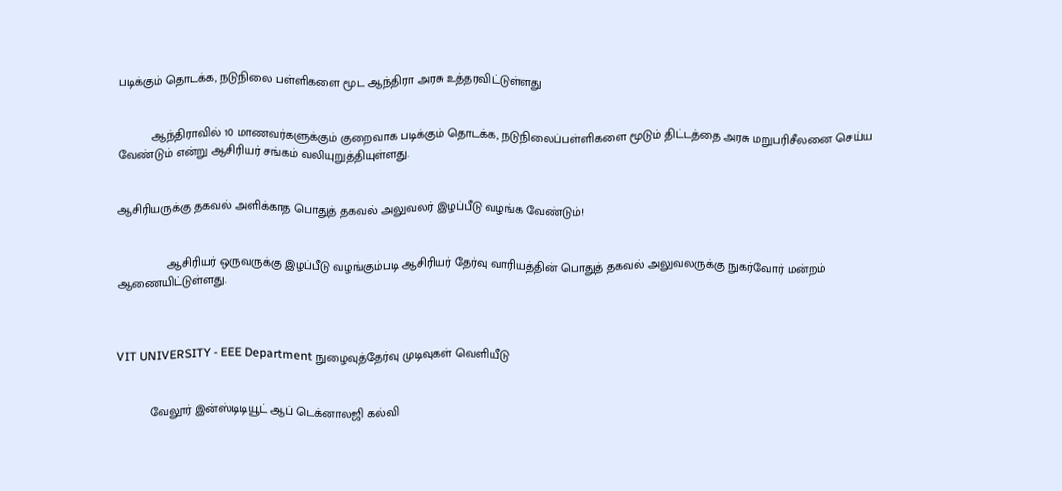படிக்கும் தொடக்க, நடுநிலை பள்ளிகளை மூட ஆந்திரா அரசு உத்தரவிட்டுள்ளது


          ஆந்திராவில் 10 மாணவர்களுக்கும் குறைவாக படிக்கும் தொடக்க, நடுநிலைப்பள்ளிகளை மூடும் திட்டத்தை அரசு மறுபரிசீலனை செய்ய வேண்டும் என்று ஆசிரியர் சங்கம் வலியுறுத்தியுள்ளது.


ஆசிரியருக்கு தகவல் அளிக்காத பொதுத் தகவல் அலுவலர் இழப்பீடு வழங்க வேண்டும்!


               ஆசிரியர் ஒருவருக்கு இழப்பீடு வழங்கும்படி ஆசிரியர் தேர்வு வாரியத்தின் பொதுத் தகவல் அலுவலருக்கு நுகர்வோர் மன்றம் ஆணையிட்டுள்ளது.



VIT UNIVERSITY - EEE Department நுழைவுத்தேர்வு முடிவுகள் வெளியீடு


          வேலூர் இன்ஸ்டிடியூட் ஆப் டெக்னாலஜி கல்வி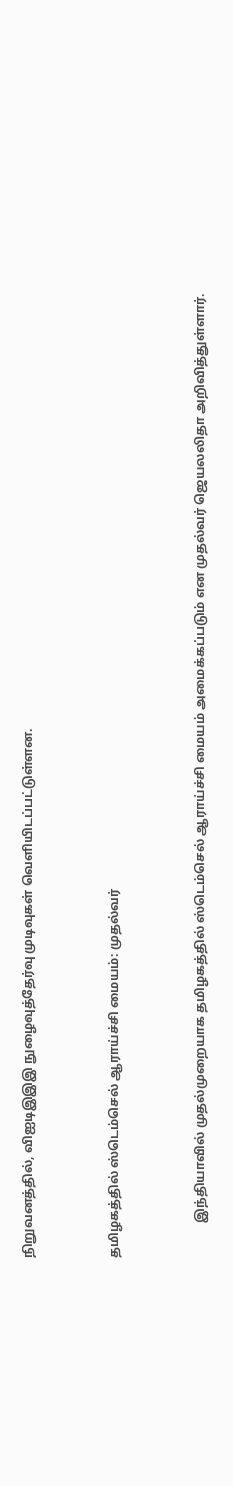நிறுவனத்தில், விஐடிஇஇஇ நுழைவுத்தேர்வு முடிவுகள் வெளியிடப்பட்டுள்ளன.


தமிழகத்தில் ஸ்டெம்செல் ஆராய்ச்சி மையம்: முதல்வர்


           இந்தியாவில் முதல்முறையாக தமிழகத்தில் ஸ்டெம்செல் ஆராய்ச்சி மையம் அமைக்கப்படும் என முதல்வர் ஜெயலலிதா அறிவித்துள்ளார்.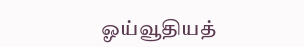ஓய்வூதியத்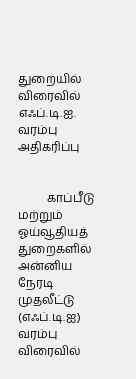துறையில் விரைவில் எஃப்.டி.ஐ. வரம்பு அதிகரிப்பு


          காப்பீடு மற்றும் ஓய்வூதியத் துறைகளில் அன்னிய நேரடி முதலீட்டு (எஃப்.டி.ஐ) வரம்பு விரைவில்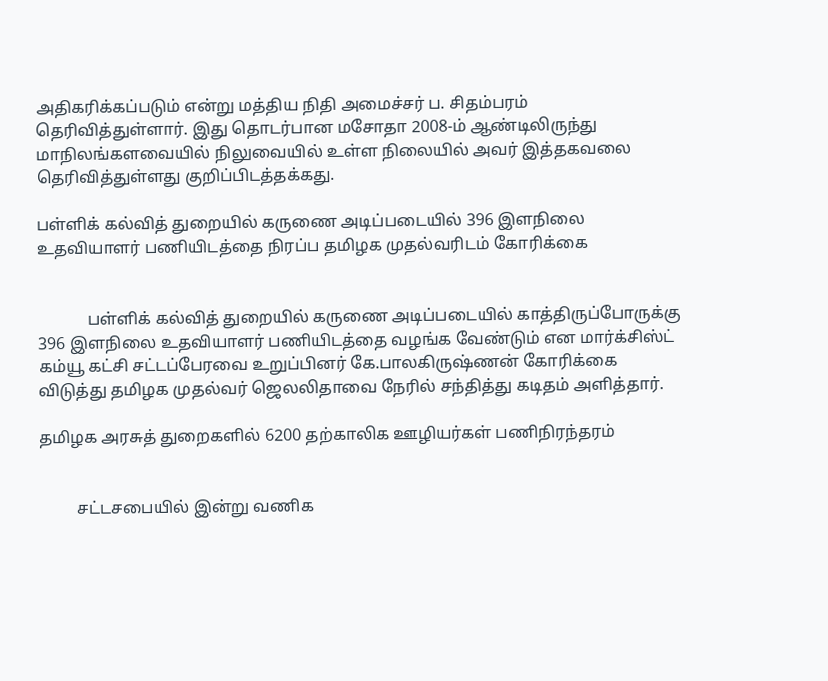அதிகரிக்கப்படும் என்று மத்திய நிதி அமைச்சர் ப. சிதம்பரம் தெரிவித்துள்ளார். இது தொடர்பான மசோதா 2008-ம் ஆண்டிலிருந்து மாநிலங்களவையில் நிலுவையில் உள்ள நிலையில் அவர் இத்தகவலை தெரிவித்துள்ளது குறிப்பிடத்தக்கது.

பள்ளிக் கல்வித் துறையில் கருணை அடிப்படையில் 396 இளநிலை உதவியாளர் பணியிடத்தை நிரப்ப தமிழக முதல்வரிடம் கோரிக்கை


            பள்ளிக் கல்வித் துறையில் கருணை அடிப்படையில் காத்திருப்போருக்கு 396 இளநிலை உதவியாளர் பணியிடத்தை வழங்க வேண்டும் என மார்க்சிஸ்ட் கம்யூ கட்சி சட்டப்பேரவை உறுப்பினர் கே.பாலகிருஷ்ணன் கோரிக்கை விடுத்து தமிழக முதல்வர் ஜெலலிதாவை நேரில் சந்தித்து கடிதம் அளித்தார்.

தமிழக அரசுத் துறைகளில் 6200 தற்காலிக ஊழியர்கள் பணிநிரந்தரம்


         சட்டசபையில் இன்று வணிக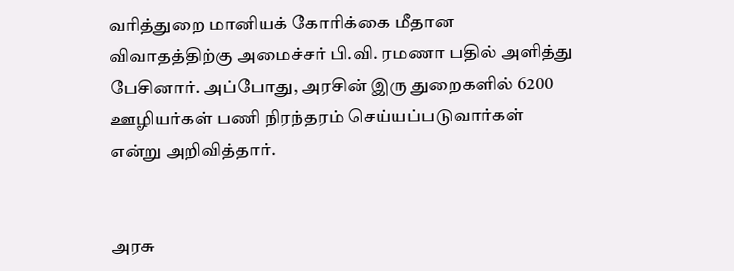வரித்துறை மானியக் கோரிக்கை மீதான விவாதத்திற்கு அமைச்சர் பி.வி. ரமணா பதில் அளித்து பேசினார். அப்போது, அரசின் இரு துறைகளில் 6200 ஊழியர்கள் பணி நிரந்தரம் செய்யப்படுவார்கள் என்று அறிவித்தார்.


அரசு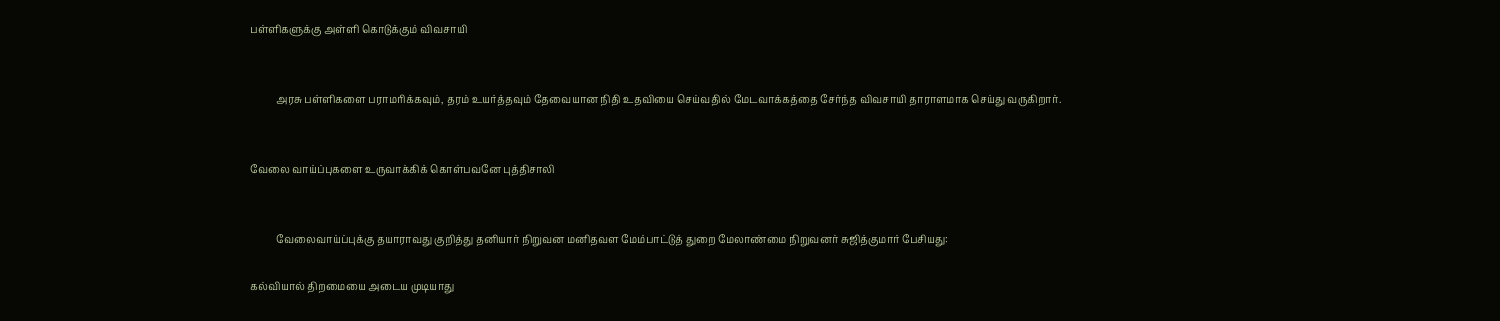பள்ளிகளுக்கு அள்ளி கொடுக்கும் விவசாயி


          அரசு பள்ளிகளை பராமரிக்கவும், தரம் உயர்த்தவும் தேவையான நிதி உதவியை செய்வதில் மேடவாக்கத்தை சேர்ந்த விவசாயி தாராளமாக செய்து வருகிறார்.


வேலை வாய்ப்புகளை உருவாக்கிக் கொள்பவனே புத்திசாலி


          வேலைவாய்ப்புக்கு தயாராவது குறித்து தனியார் நிறுவன மனிதவள மேம்பாட்டுத் துறை மேலாண்மை நிறுவனர் சுஜித்குமார் பேசியது:

கல்வியால் திறமையை அடைய முடியாது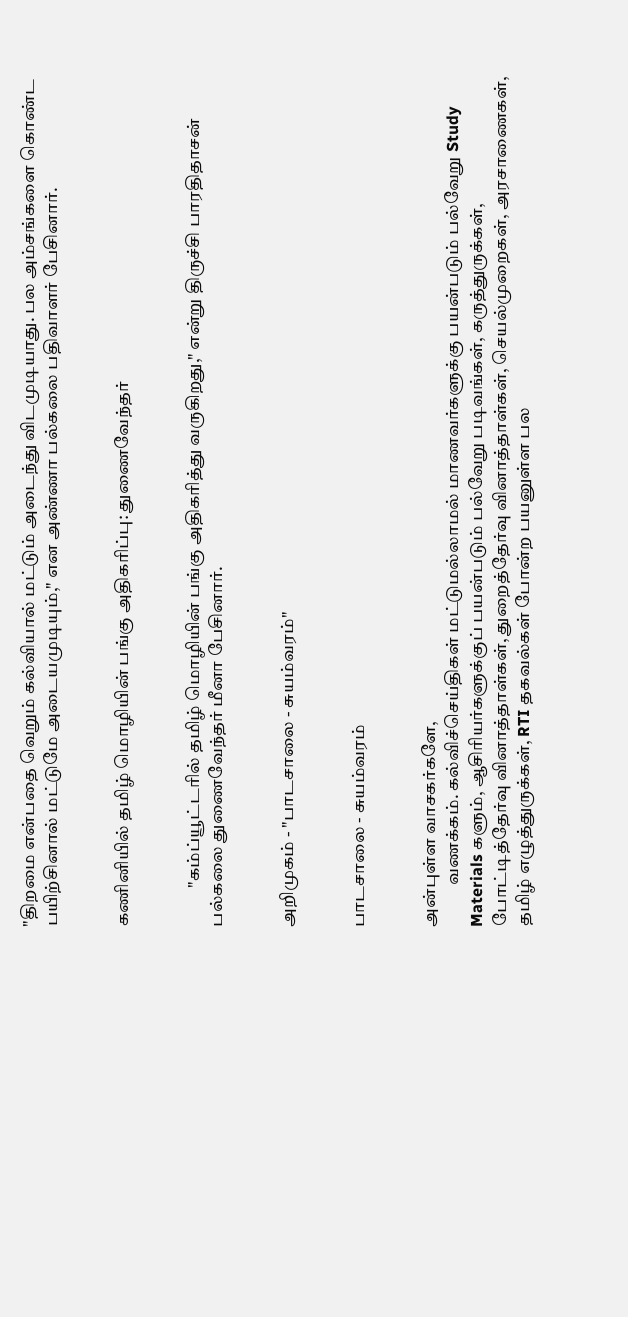"திறமை என்பதை வெறும் கல்வியால் மட்டும் அடைந்து விடமுடியாது. பல அம்சங்களை கொண்ட பயிற்சினால் மட்டுமே அடையமுடியும்," என அண்ணா பல்கலை பதிவாளர் பேசினார்.


கணினியில் தமிழ் மொழியின் பங்கு அதிகரிப்பு: துணைவேந்தர்


           "கம்ப்யூட்டரில் தமிழ் மொழியின் பங்கு அதிகரித்து வருகிறது," என்று திருச்சி பாரதிதாசன் பல்கலை துணைவேந்தர் மீனா பேசினார்.


அறிமுகம் - "பாடசாலை - சுயம்வரம்"


பாடசாலை - சுயம்வரம்


அன்புள்ள வாசகர்களே,
            வணக்கம். கல்விச்செய்திகள் மட்டுமல்லாமல் மாணவர்களுக்கு பயன்படும் பல்வேறு Study Materials களும், ஆசிரியர்களுக்குப் பயன்படும் பல்வேறு படிவங்கள், கருத்துருக்கள், போட்டித்தேர்வு வினாத்தாள்கள், துறைத்தேர்வு வினாத்தாள்கள், செயல்முறைகள், அரசாணைகள்,  தமிழ் எழுத்துருக்கள், RTI தகவல்கள் போன்ற பயனுள்ள பல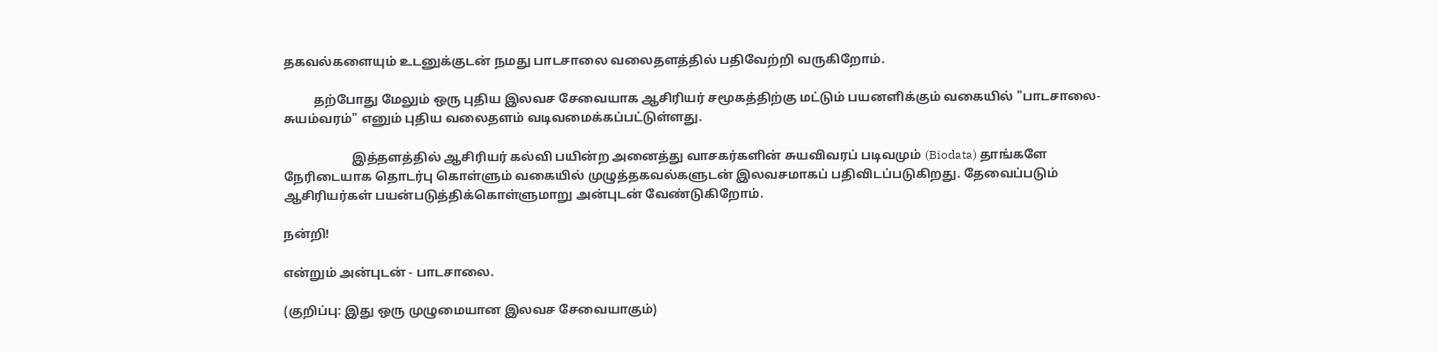தகவல்களையும் உடனுக்குடன் நமது பாடசாலை வலைதளத்தில் பதிவேற்றி வருகிறோம்.

          தற்போது மேலும் ஒரு புதிய இலவச சேவையாக ஆசிரியர் சமூகத்திற்கு மட்டும் பயனளிக்கும் வகையில் "பாடசாலை-சுயம்வரம்" எனும் புதிய வலைதளம் வடிவமைக்கப்பட்டுள்ளது.

                      இத்தளத்தில் ஆசிரியர் கல்வி பயின்ற அனைத்து வாசகர்களின் சுயவிவரப் படிவமும் (Biodata) தாங்களே நேரிடையாக தொடர்பு கொள்ளும் வகையில் முழுத்தகவல்களுடன் இலவசமாகப் பதிவிடப்படுகிறது. தேவைப்படும் ஆசிரியர்கள் பயன்படுத்திக்கொள்ளுமாறு அன்புடன் வேண்டுகிறோம்.

நன்றி!

என்றும் அன்புடன் - பாடசாலை.

(குறிப்பு: இது ஒரு முழுமையான இலவச சேவையாகும்)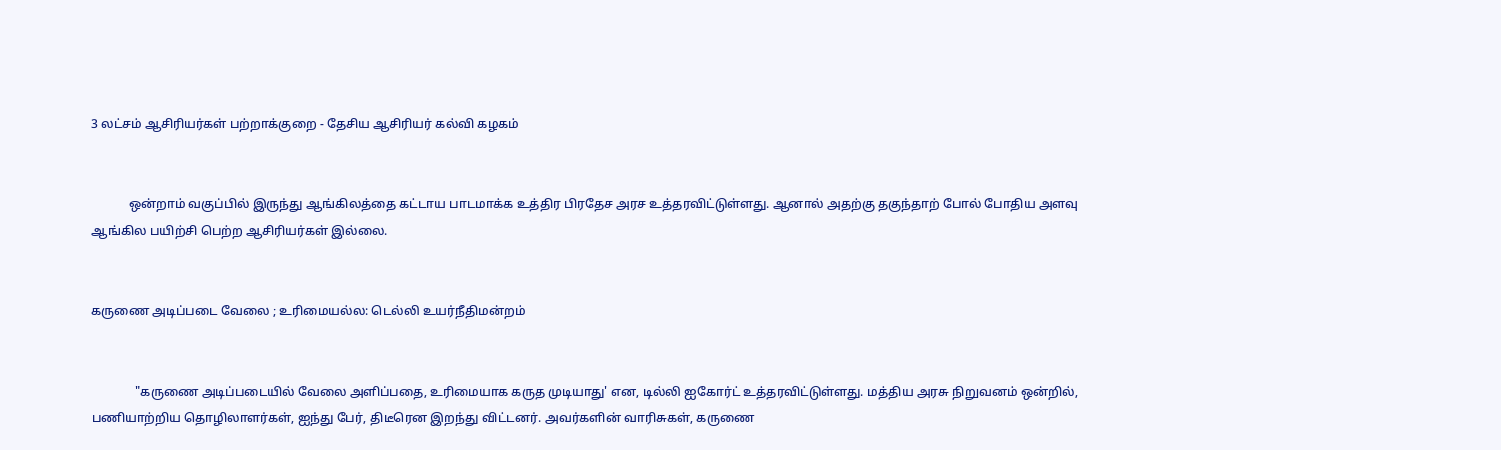3 லட்சம் ஆசிரியர்கள் பற்றாக்குறை - தேசிய ஆசிரியர் கல்வி கழகம்


            ஒன்றாம் வகுப்பில் இருந்து ஆங்கிலத்தை கட்டாய பாடமாக்க உத்திர பிரதேச அரச உத்தரவிட்டுள்ளது. ஆனால் அதற்கு தகுந்தாற் போல் போதிய அளவு ஆங்கில பயிற்சி பெற்ற ஆசிரியர்கள் இல்லை.


கருணை அடிப்படை வேலை ; உரிமையல்ல: டெல்லி உயர்நீதிமன்றம்


              "கருணை அடிப்படையில் வேலை அளிப்பதை, உரிமையாக கருத முடியாது' என, டில்லி ஐகோர்ட் உத்தரவிட்டுள்ளது. மத்திய அரசு நிறுவனம் ஒன்றில், பணியாற்றிய தொழிலாளர்கள், ஐந்து பேர், திடீரென இறந்து விட்டனர். அவர்களின் வாரிசுகள், கருணை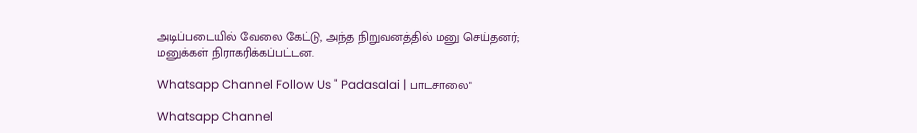அடிப்படையில் வேலை கேட்டு, அந்த நிறுவனத்தில் மனு செய்தனர்; மனுக்கள் நிராகரிக்கப்பட்டன.

Whatsapp Channel Follow Us " Padasalai | பாடசாலை"

Whatsapp Channel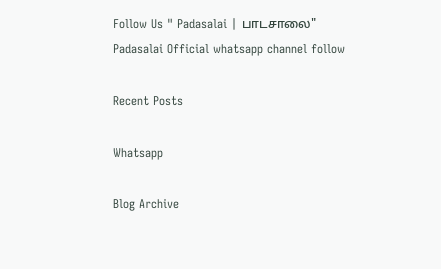Follow Us " Padasalai | பாடசாலை"
Padasalai Official whatsapp channel follow

Recent Posts

Whatsapp

Blog Archive